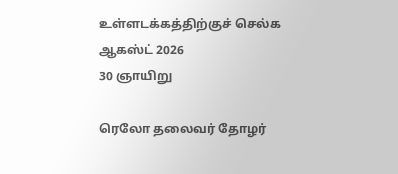உள்ளடக்கத்திற்குச் செல்க
ஆகஸ்ட் 2026
30 ஞாயிறு

ரெலோ தலைவர் தோழர்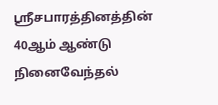ஸ்ரீசபாரத்தினத்தின் 40ஆம் ஆண்டு நினைவேந்தல்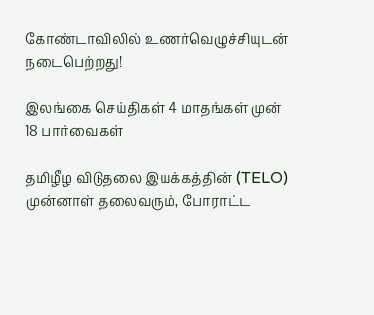கோண்டாவிலில் உணர்வெழுச்சியுடன் நடைபெற்றது!

இலங்கை செய்திகள் 4 மாதங்கள் முன்
18 பார்வைகள்

தமிழீழ விடுதலை இயக்கத்தின் (TELO) முன்னாள் தலைவரும், போராட்ட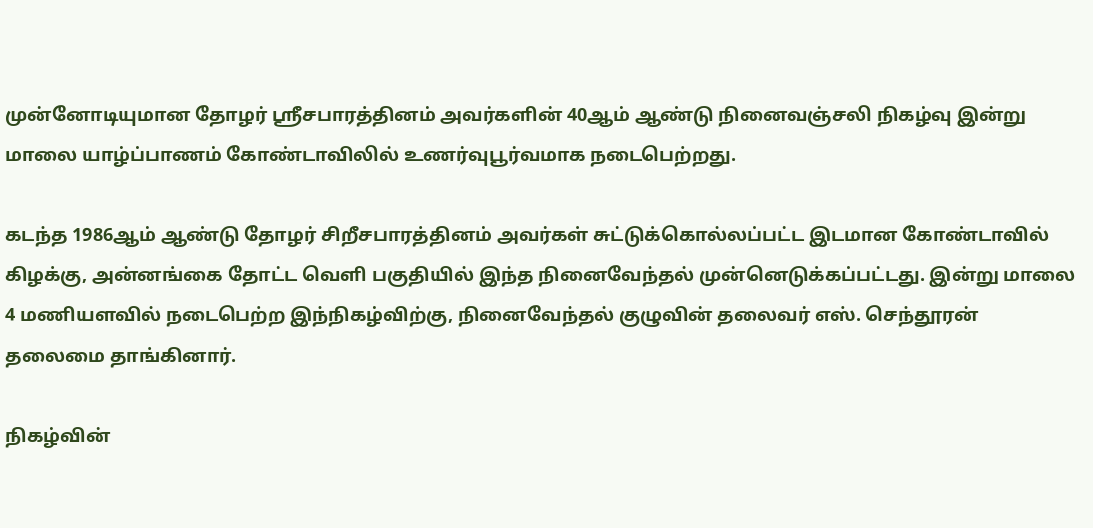முன்னோடியுமான தோழர் ஸ்ரீசபாரத்தினம் அவர்களின் 40ஆம் ஆண்டு நினைவஞ்சலி நிகழ்வு இன்று மாலை யாழ்ப்பாணம் கோண்டாவிலில் உணர்வுபூர்வமாக நடைபெற்றது.

கடந்த 1986ஆம் ஆண்டு தோழர் சிறீசபாரத்தினம் அவர்கள் சுட்டுக்கொல்லப்பட்ட இடமான கோண்டாவில் கிழக்கு, அன்னங்கை தோட்ட வெளி பகுதியில் இந்த நினைவேந்தல் முன்னெடுக்கப்பட்டது. இன்று மாலை 4 மணியளவில் நடைபெற்ற இந்நிகழ்விற்கு, நினைவேந்தல் குழுவின் தலைவர் எஸ். செந்தூரன் தலைமை தாங்கினார்.

நிகழ்வின்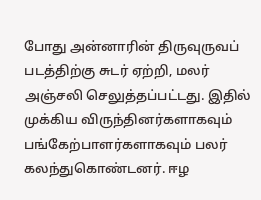போது அன்னாரின் திருவுருவப் படத்திற்கு சுடர் ஏற்றி, மலர் அஞ்சலி செலுத்தப்பட்டது. இதில் முக்கிய விருந்தினர்களாகவும் பங்கேற்பாளர்களாகவும் பலர் கலந்துகொண்டனர். ஈழ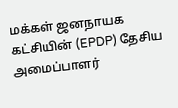மக்கள் ஜனநாயக கட்சியின் (EPDP) தேசிய அமைப்பாளர்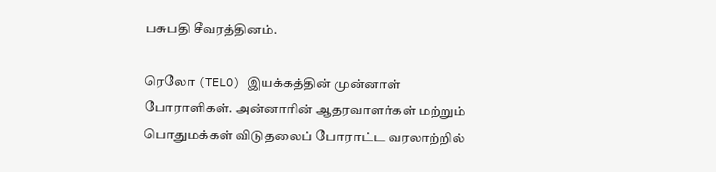பசுபதி சீவரத்தினம்.

ரெலோ (TELO) இயக்கத்தின் முன்னாள் போராளிகள். அன்னாரின் ஆதரவாளர்கள் மற்றும் பொதுமக்கள் விடுதலைப் போராட்ட வரலாற்றில்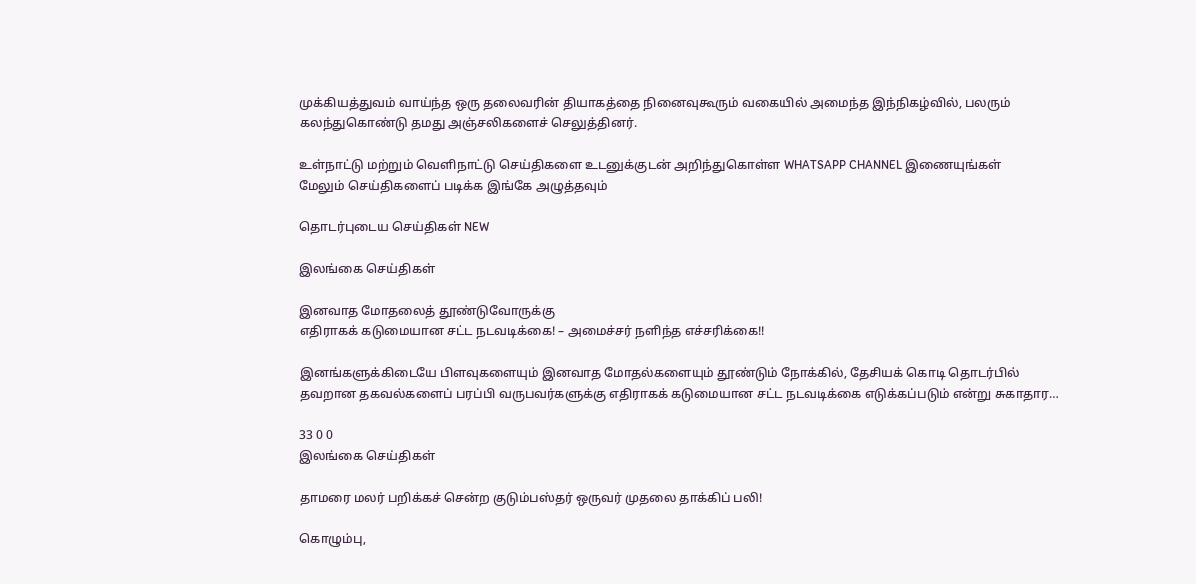முக்கியத்துவம் வாய்ந்த ஒரு தலைவரின் தியாகத்தை நினைவுகூரும் வகையில் அமைந்த இந்நிகழ்வில், பலரும் கலந்துகொண்டு தமது அஞ்சலிகளைச் செலுத்தினர்.

உள்நாட்டு மற்றும் வெளிநாட்டு செய்திகளை உடனுக்குடன் அறிந்துகொள்ள WHATSAPP CHANNEL இணையுங்கள்
மேலும் செய்திகளைப் படிக்க இங்கே அழுத்தவும்

தொடர்புடைய செய்திகள் NEW

இலங்கை செய்திகள்

இனவாத மோதலைத் தூண்டுவோருக்கு
எதிராகக் கடுமையான சட்ட நடவடிக்கை! – அமைச்சர் நளிந்த எச்சரிக்கை!!

இனங்களுக்கிடையே பிளவுகளையும் இனவாத மோதல்களையும் தூண்டும் நோக்கில், தேசியக் கொடி தொடர்பில் தவறான தகவல்களைப் பரப்பி வருபவர்களுக்கு எதிராகக் கடுமையான சட்ட நடவடிக்கை எடுக்கப்படும் என்று சுகாதார…

33 0 0
இலங்கை செய்திகள்

தாமரை மலர் பறிக்கச் சென்ற குடும்பஸ்தர் ஒருவர் முதலை தாக்கிப் பலி!

கொழும்பு,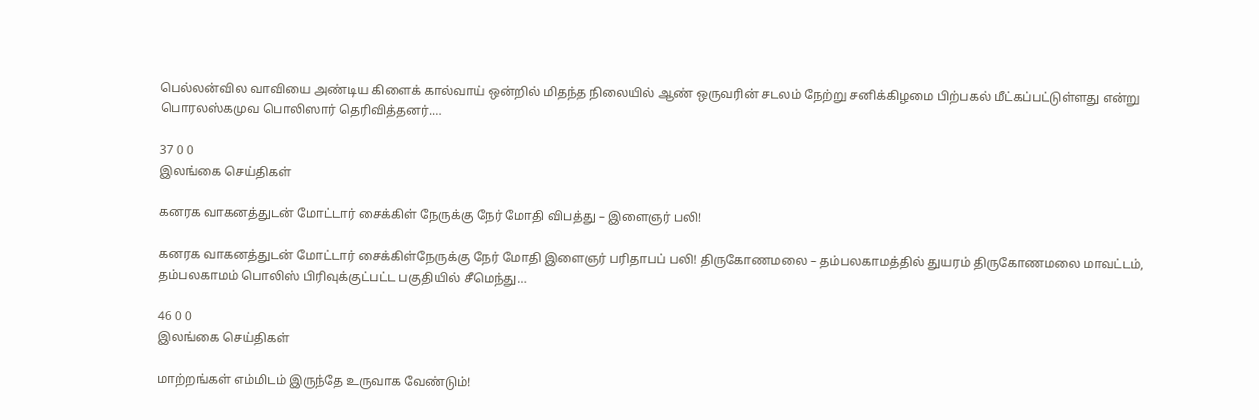பெல்லன்வில வாவியை அண்டிய கிளைக் கால்வாய் ஒன்றில் மிதந்த நிலையில் ஆண் ஒருவரின் சடலம் நேற்று சனிக்கிழமை பிற்பகல் மீட்கப்பட்டுள்ளது என்று பொரலஸ்கமுவ பொலிஸார் தெரிவித்தனர்.…

37 0 0
இலங்கை செய்திகள்

கனரக வாகனத்துடன் மோட்டார் சைக்கிள் நேருக்கு நேர் மோதி விபத்து – இளைஞர் பலி!

கனரக வாகனத்துடன் மோட்டார் சைக்கிள்நேருக்கு நேர் மோதி இளைஞர் பரிதாபப் பலி! திருகோணமலை – தம்பலகாமத்தில் துயரம் திருகோணமலை மாவட்டம், தம்பலகாமம் பொலிஸ் பிரிவுக்குட்பட்ட பகுதியில் சீமெந்து…

46 0 0
இலங்கை செய்திகள்

மாற்றங்கள் எம்மிடம் இருந்தே உருவாக வேண்டும்!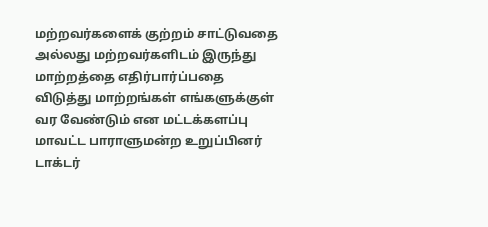மற்றவர்களைக் குற்றம் சாட்டுவதை அல்லது மற்றவர்களிடம் இருந்து மாற்றத்தை எதிர்பார்ப்பதை விடுத்து மாற்றங்கள் எங்களுக்குள் வர வேண்டும் என மட்டக்களப்பு மாவட்ட பாராளுமன்ற உறுப்பினர் டாக்டர்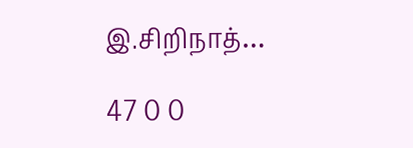இ.சிறிநாத்…

47 0 0